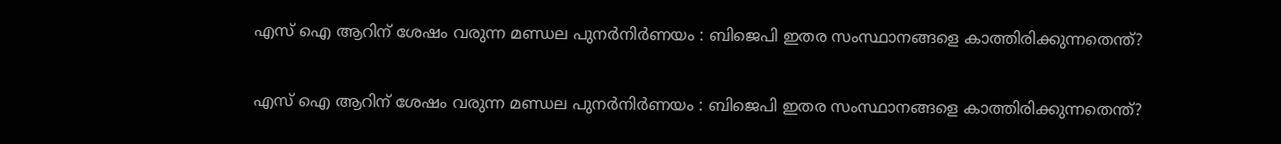എസ് ഐ ആറിന് ശേഷം വരുന്ന മണ്ഡല പുനർനിർണയം : ബിജെപി ഇതര സംസ്ഥാനങ്ങളെ കാത്തിരിക്കുന്നതെന്ത്?

എസ് ഐ ആറിന് ശേഷം വരുന്ന മണ്ഡല പുനർനിർണയം : ബിജെപി ഇതര സംസ്ഥാനങ്ങളെ കാത്തിരിക്കുന്നതെന്ത്?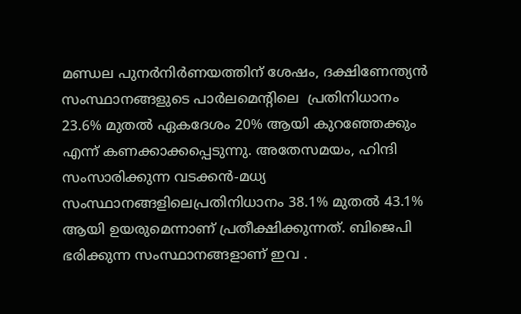മണ്ഡല പുനർനിർണയത്തിന് ശേഷം, ദക്ഷിണേന്ത്യൻ  സംസ്ഥാനങ്ങളുടെ പാർലമെന്റിലെ  പ്രതിനിധാനം 23.6% മുതൽ ഏകദേശം 20% ആയി കുറഞ്ഞേക്കും എന്ന് കണക്കാക്കപ്പെടുന്നു. അതേസമയം, ഹിന്ദി സംസാരിക്കുന്ന വടക്കൻ-മധ്യ സംസ്ഥാനങ്ങളിലെപ്രതിനിധാനം 38.1% മുതൽ 43.1% ആയി ഉയരുമെന്നാണ് പ്രതീക്ഷിക്കുന്നത്. ബിജെപി ഭരിക്കുന്ന സംസ്ഥാനങ്ങളാണ് ഇവ .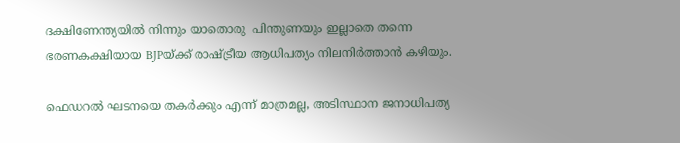ദക്ഷിണേന്ത്യയിൽ നിന്നും യാതൊരു  പിന്തുണയും ഇല്ലാതെ തന്നെ ഭരണകക്ഷിയായ BJPയ്ക്ക് രാഷ്ട്രീയ ആധിപത്യം നിലനിർത്താൻ കഴിയും.

ഫെഡറൽ ഘടനയെ തകർക്കും എന്ന് മാത്രമല്ല, അടിസ്ഥാന ജനാധിപത്യ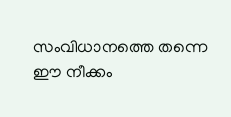സംവിധാനത്തെ തന്നെ ഈ നീക്കം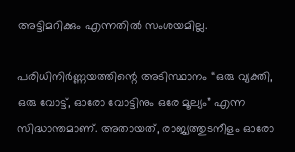അട്ടിമറിക്കും എന്നതിൽ സംശയമില്ല.

പരിധിനിർണ്ണയത്തിന്റെ അടിസ്ഥാനം “ഒരു വ്യക്തി, ഒരു വോട്ട്, ഓരോ വോട്ടിനും ഒരേ മൂല്യം” എന്ന സിദ്ധാന്തമാണ്. അതായത്, രാജ്യത്തുടനീളം ഓരോ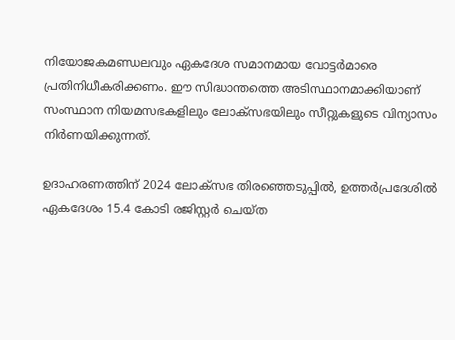നിയോജകമണ്ഡലവും ഏകദേശ സമാനമായ വോട്ടർമാരെ പ്രതിനിധീകരിക്കണം. ഈ സിദ്ധാന്തത്തെ അടിസ്ഥാനമാക്കിയാണ് സംസ്ഥാന നിയമസഭകളിലും ലോക്സഭയിലും സീറ്റുകളുടെ വിന്യാസം നിർണയിക്കുന്നത്.

ഉദാഹരണത്തിന് 2024 ലോക്സഭ തിരഞ്ഞെടുപ്പിൽ, ഉത്തർപ്രദേശിൽ ഏകദേശം 15.4 കോടി രജിസ്റ്റർ ചെയ്ത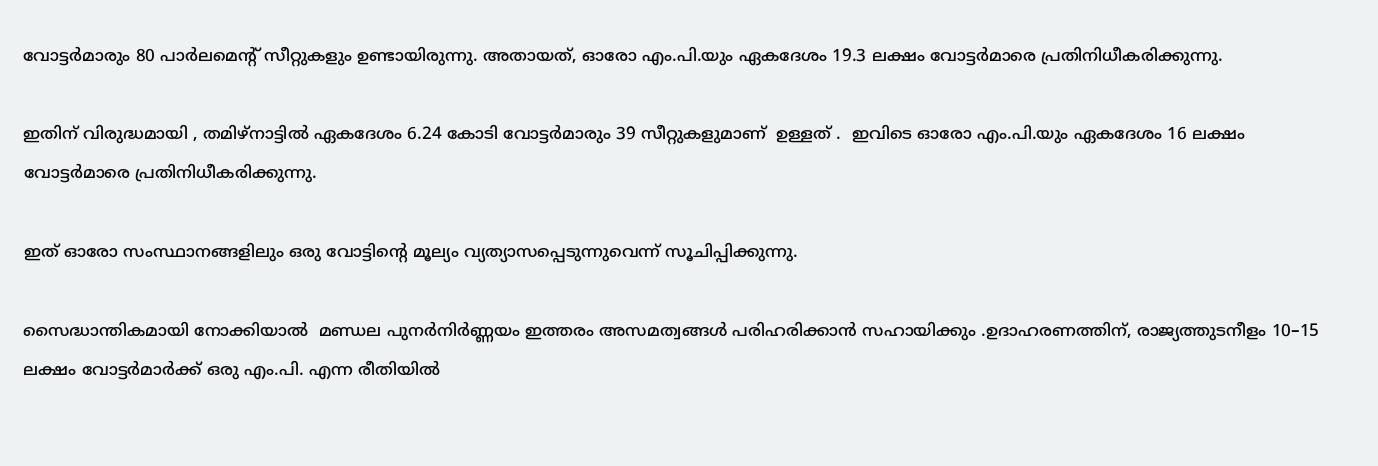വോട്ടർമാരും 80 പാർലമെന്റ് സീറ്റുകളും ഉണ്ടായിരുന്നു. അതായത്, ഓരോ എം.പി.യും ഏകദേശം 19.3 ലക്ഷം വോട്ടർമാരെ പ്രതിനിധീകരിക്കുന്നു.

ഇതിന് വിരുദ്ധമായി , തമിഴ്നാട്ടിൽ ഏകദേശം 6.24 കോടി വോട്ടർമാരും 39 സീറ്റുകളുമാണ്  ഉള്ളത് .  ഇവിടെ ഓരോ എം.പി.യും ഏകദേശം 16 ലക്ഷം വോട്ടർമാരെ പ്രതിനിധീകരിക്കുന്നു.

ഇത് ഓരോ സംസ്ഥാനങ്ങളിലും ഒരു വോട്ടിന്റെ മൂല്യം വ്യത്യാസപ്പെടുന്നുവെന്ന് സൂചിപ്പിക്കുന്നു.

സൈദ്ധാന്തികമായി നോക്കിയാൽ  മണ്ഡല പുനർനിർണ്ണയം ഇത്തരം അസമത്വങ്ങൾ പരിഹരിക്കാൻ സഹായിക്കും .ഉദാഹരണത്തിന്, രാജ്യത്തുടനീളം 10–15 ലക്ഷം വോട്ടർമാർക്ക് ഒരു എം.പി. എന്ന രീതിയിൽ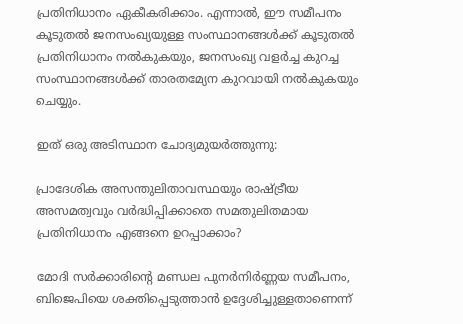പ്രതിനിധാനം ഏകീകരിക്കാം. എന്നാൽ, ഈ സമീപനം കൂടുതൽ ജനസംഖ്യയുള്ള സംസ്ഥാനങ്ങൾക്ക് കൂടുതൽ പ്രതിനിധാനം നൽകുകയും, ജനസംഖ്യ വളർച്ച കുറച്ച സംസ്ഥാനങ്ങൾക്ക് താരതമ്യേന കുറവായി നൽകുകയും ചെയ്യും.

ഇത് ഒരു അടിസ്ഥാന ചോദ്യമുയർത്തുന്നു:

പ്രാദേശിക അസന്തുലിതാവസ്ഥയും രാഷ്ട്രീയ അസമത്വവും വർദ്ധിപ്പിക്കാതെ സമതുലിതമായ പ്രതിനിധാനം എങ്ങനെ ഉറപ്പാക്കാം?

മോദി സർക്കാരിന്റെ മണ്ഡല പുനർനിർണ്ണയ സമീപനം, ബിജെപിയെ ശക്തിപ്പെടുത്താൻ ഉദ്ദേശിച്ചുള്ളതാണെന്ന്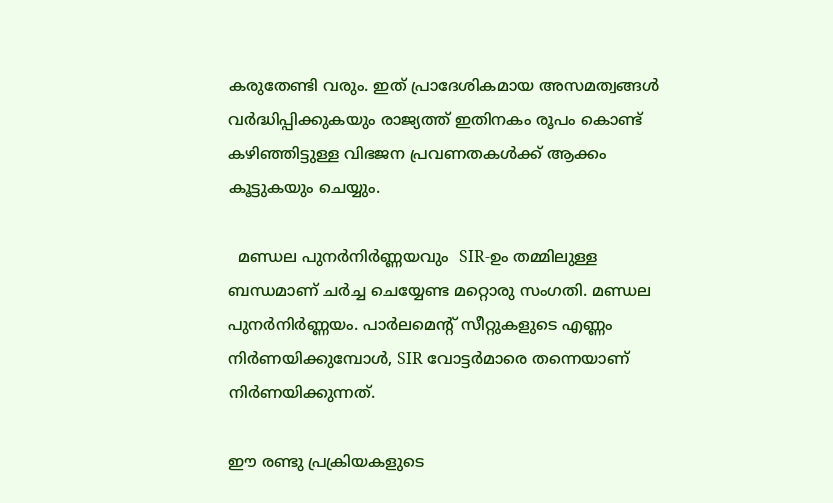കരുതേണ്ടി വരും. ഇത് പ്രാദേശികമായ അസമത്വങ്ങൾ  വർദ്ധിപ്പിക്കുകയും രാജ്യത്ത് ഇതിനകം രൂപം കൊണ്ട് കഴിഞ്ഞിട്ടുള്ള വിഭജന പ്രവണതകൾക്ക് ആക്കം കൂട്ടുകയും ചെയ്യും.

  മണ്ഡല പുനർനിർണ്ണയവും  SIR-ഉം തമ്മിലുള്ള ബന്ധമാണ് ചർച്ച ചെയ്യേണ്ട മറ്റൊരു സംഗതി. മണ്ഡല പുനർനിർണ്ണയം. പാർലമെന്റ് സീറ്റുകളുടെ എണ്ണം നിർണയിക്കുമ്പോൾ, SIR വോട്ടർമാരെ തന്നെയാണ് നിർണയിക്കുന്നത്.

ഈ രണ്ടു പ്രക്രിയകളുടെ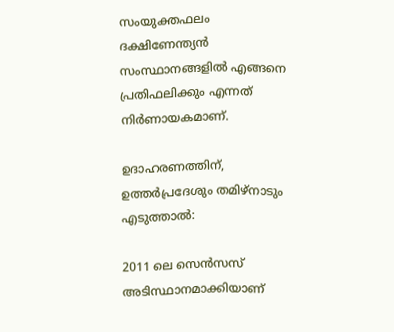സംയുക്തഫലം ദക്ഷിണേന്ത്യൻ സംസ്ഥാനങ്ങളിൽ എങ്ങനെ പ്രതിഫലിക്കും എന്നത് നിർണായകമാണ്.

ഉദാഹരണത്തിന്, ഉത്തർപ്രദേശും തമിഴ്നാടും എടുത്താൽ:

2011 ലെ സെൻസസ് അടിസ്ഥാനമാക്കിയാണ്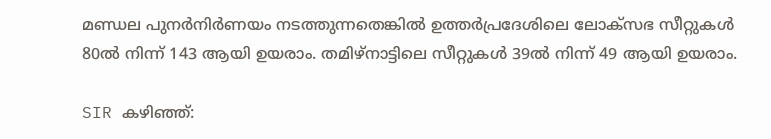മണ്ഡല പുനർനിർണയം നടത്തുന്നതെങ്കിൽ ഉത്തർപ്രദേശിലെ ലോക്സഭ സീറ്റുകൾ 80ൽ നിന്ന് 143 ആയി ഉയരാം. തമിഴ്നാട്ടിലെ സീറ്റുകൾ 39ൽ നിന്ന് 49 ആയി ഉയരാം.

SIR കഴിഞ്ഞ്: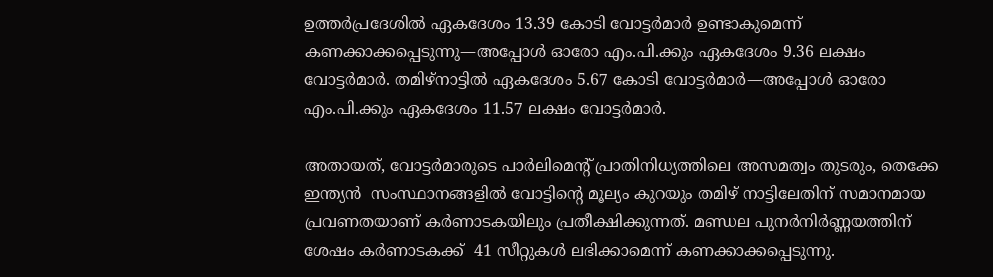ഉത്തർപ്രദേശിൽ ഏകദേശം 13.39 കോടി വോട്ടർമാർ ഉണ്ടാകുമെന്ന് കണക്കാക്കപ്പെടുന്നു—അപ്പോൾ ഓരോ എം.പി.ക്കും ഏകദേശം 9.36 ലക്ഷം വോട്ടർമാർ. തമിഴ്നാട്ടിൽ ഏകദേശം 5.67 കോടി വോട്ടർമാർ—അപ്പോൾ ഓരോ എം.പി.ക്കും ഏകദേശം 11.57 ലക്ഷം വോട്ടർമാർ.

അതായത്, വോട്ടർമാരുടെ പാർലിമെന്റ് പ്രാതിനിധ്യത്തിലെ അസമത്വം തുടരും, തെക്കേ ഇന്ത്യൻ  സംസ്ഥാനങ്ങളിൽ വോട്ടിന്റെ മൂല്യം കുറയും തമിഴ് നാട്ടിലേതിന് സമാനമായ പ്രവണതയാണ് കർണാടകയിലും പ്രതീക്ഷിക്കുന്നത്. മണ്ഡല പുനർനിർണ്ണയത്തിന് ശേഷം കർണാടകക്ക്  41 സീറ്റുകൾ ലഭിക്കാമെന്ന് കണക്കാക്കപ്പെടുന്നു.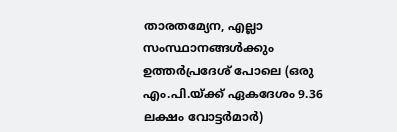താരതമ്യേന, എല്ലാ സംസ്ഥാനങ്ങൾക്കും ഉത്തർപ്രദേശ് പോലെ (ഒരു എം.പി.യ്ക്ക് ഏകദേശം 9.36 ലക്ഷം വോട്ടർമാർ)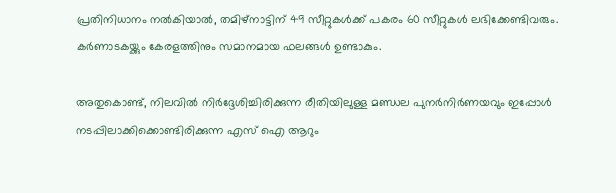പ്രതിനിധാനം നൽകിയാൽ, തമിഴ്നാട്ടിന് 49 സീറ്റുകൾക്ക് പകരം 60 സീറ്റുകൾ ലഭിക്കേണ്ടിവരും. കർണാടകയ്ക്കും കേരളത്തിനും സമാനമായ ഫലങ്ങൾ ഉണ്ടാകും.

അതുകൊണ്ട്, നിലവിൽ നിർദ്ദേശിച്ചിരിക്കുന്ന രീതിയിലുള്ള മണ്ഡല പുനർനിർണയവും ഇപ്പോൾ നടപ്പിലാക്കിക്കൊണ്ടിരിക്കുന്ന എസ് ഐ ആറും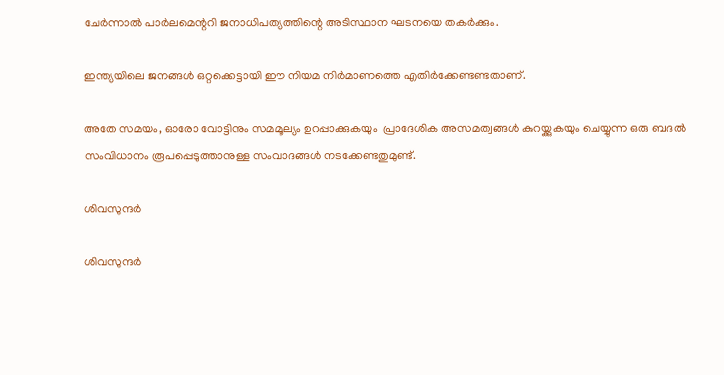ചേർന്നാൽ പാർലമെന്ററി ജനാധിപത്യത്തിന്റെ അടിസ്ഥാന ഘടനയെ തകർക്കും.

ഇന്ത്യയിലെ ജനങ്ങൾ ഒറ്റക്കെട്ടായി ഈ നിയമ നിർമാണത്തെ എതിർക്കേണ്ടണ്ടതാണ്.

അതേ സമയം, ഓരോ വോട്ടിനും സമമൂല്യം ഉറപ്പാക്കുകയും  പ്രാദേശിക അസമത്വങ്ങൾ കുറയ്ക്കുകയും ചെയ്യുന്ന ഒരു ബദൽ  സംവിധാനം രൂപപ്പെടുത്താനുള്ള സംവാദങ്ങൾ നടക്കേണ്ടതുമുണ്ട്.

ശിവസുന്ദർ

ശിവസുന്ദർ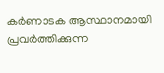കർണാടക ആസ്ഥാനമായി പ്രവർത്തിക്കുന്ന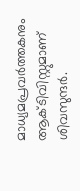മാധ്യമപ്രവർത്തകനും ആക്ടിവിസ്റ്റുമാണ് ശിവസുന്ദർ.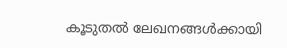കൂടുതൽ ലേഖനങ്ങൾക്കായി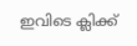ഇവിടെ ക്ലിക്ക്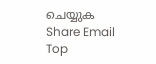ചെയ്യുക
Share Email
Top